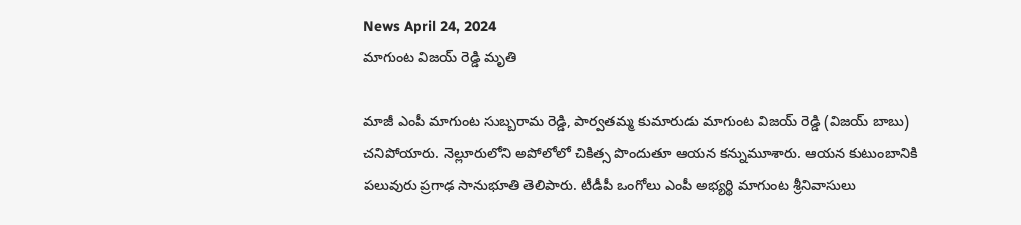News April 24, 2024
మాగుంట విజయ్ రెడ్డి మృతి

మాజీ ఎంపీ మాగుంట సుబ్బరామ రెడ్డి, పార్వతమ్మ కుమారుడు మాగుంట విజయ్ రెడ్డి (విజయ్ బాబు) చనిపోయారు. నెల్లూరులోని అపోలోలో చికిత్స పొందుతూ ఆయన కన్నుమూశారు. ఆయన కుటుంబానికి పలువురు ప్రగాఢ సానుభూతి తెలిపారు. టీడీపీ ఒంగోలు ఎంపీ అభ్యర్థి మాగుంట శ్రీనివాసులు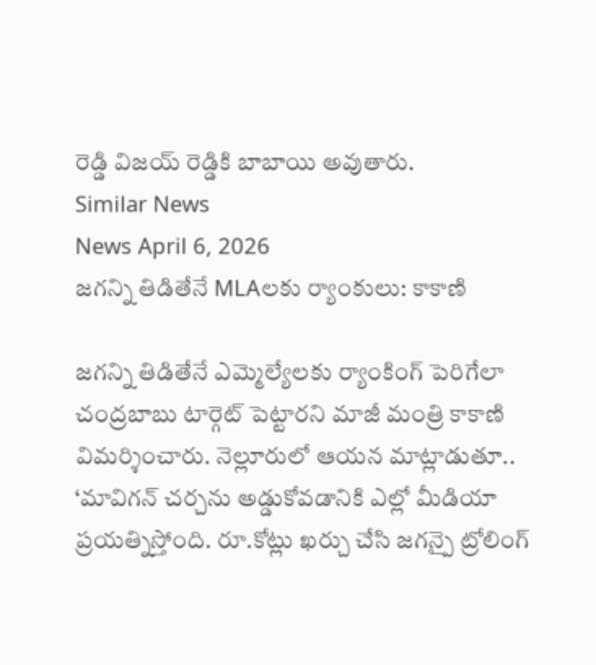రెడ్డి విజయ్ రెడ్డికి బాబాయి అవుతారు.
Similar News
News April 6, 2026
జగన్ని తిడితేనే MLAలకు ర్యాంకులు: కాకాణి

జగన్ని తిడితేనే ఎమ్మెల్యేలకు ర్యాంకింగ్ పెరిగేలా చంద్రబాబు టార్గెట్ పెట్టారని మాజీ మంత్రి కాకాణి విమర్శించారు. నెల్లూరులో ఆయన మాట్లాడుతూ.. ‘మావిగన్ చర్చను అడ్డుకోవడానికి ఎల్లో మీడియా ప్రయత్నిస్తోంది. రూ.కోట్లు ఖర్చు చేసి జగన్పై ట్రోలింగ్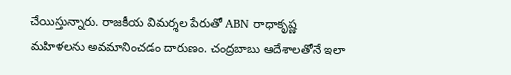చేయిస్తున్నారు. రాజకీయ విమర్శల పేరుతో ABN రాధాకృష్ణ మహిళలను అవమానించడం దారుణం. చంద్రబాబు ఆదేశాలతోనే ఇలా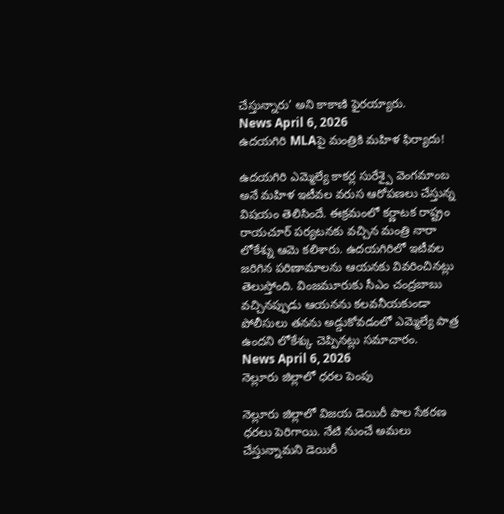చేస్తున్నారు’ అని కాకాణి ఫైరయ్యారు.
News April 6, 2026
ఉదయగిరి MLAపై మంత్రికి మహిళ ఫిర్యాదు!

ఉదయగిరి ఎమ్మెల్యే కాకర్ల సురేశ్పై వెంగమాంబ అనే మహిళ ఇటీవల వరుస ఆరోపణలు చేస్తున్న విషయం తెలిసిందే. ఈక్రమంలో కర్ణాటక రాష్ట్రం రాయచూర్ పర్యటనకు వచ్చిన మంత్రి నారా లోకేశ్ను ఆమె కలిశారు. ఉదయగిరిలో ఇటీవల జరిగిన పరిణామాలను ఆయనకు వివరించినట్లు తెలుస్తోంది. వింజమూరుకు సీఎం చంద్రబాబు వచ్చినప్పుడు ఆయనను కలవనీయకుండా పోలీసులు తనను అడ్డుకోవడంలో ఎమ్మెల్యే పాత్ర ఉందని లోకేశ్కు చెప్పినట్లు సమాచారం.
News April 6, 2026
నెల్లూరు జిల్లాలో ధరల పెంపు

నెల్లూరు జిల్లాలో విజయ డెయిరీ పాల సేకరణ ధరలు పెరిగాయి. నేటి నుంచే అమలు చేస్తున్నామని డెయిరీ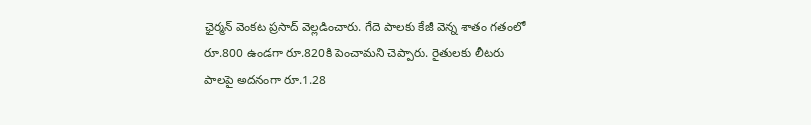ఛైర్మన్ వెంకట ప్రసాద్ వెల్లడించారు. గేదె పాలకు కేజీ వెన్న శాతం గతంలో రూ.800 ఉండగా రూ.820కి పెంచామని చెప్పారు. రైతులకు లీటరు పాలపై అదనంగా రూ.1.28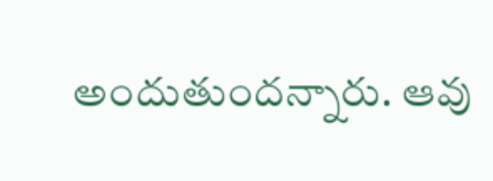అందుతుందన్నారు. ఆవు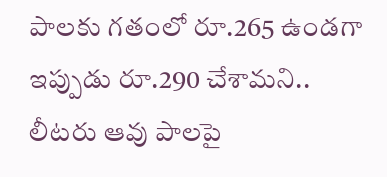పాలకు గతంలో రూ.265 ఉండగా ఇప్పుడు రూ.290 చేశామని.. లీటరు ఆవు పాలపై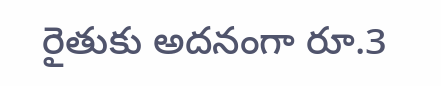రైతుకు అదనంగా రూ.3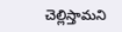చెల్లిస్తామని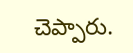చెప్పారు.